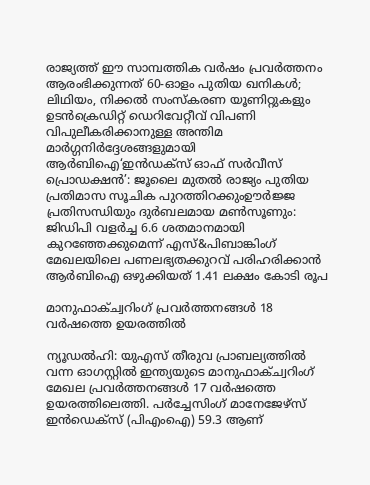രാജ്യത്ത് ഈ സാമ്പത്തിക വർഷം പ്രവർത്തനം ആരംഭിക്കുന്നത് 60-ഓളം പുതിയ ഖനികൾ; ലിഥിയം, നിക്കൽ സംസ്‌കരണ യൂണിറ്റുകളും ഉടൻക്രെഡിറ്റ് ഡെറിവേറ്റീവ് വിപണി വിപുലീകരിക്കാനുള്ള അന്തിമ മാർഗ്ഗനിർദ്ദേശങ്ങളുമായി ആർബിഐ‘ഇൻഡക്സ് ഓഫ് സർവീസ് പ്രൊഡക്ഷൻ’: ജൂലൈ മുതൽ രാജ്യം പുതിയ പ്രതിമാസ സൂചിക പുറത്തിറക്കുംഊർജ്ജ പ്രതിസന്ധിയും ദുർബലമായ മൺസൂണും: ജിഡിപി വളർച്ച 6.6 ശതമാനമായി കുറഞ്ഞേക്കുമെന്ന് എസ്&പിബാങ്കിംഗ് മേഖലയിലെ പണലഭ്യതക്കുറവ് പരിഹരിക്കാൻ ആർബിഐ ഒഴുക്കിയത് 1.41 ലക്ഷം കോടി രൂപ

മാനുഫാക്ച്വറിംഗ് പ്രവര്‍ത്തനങ്ങള്‍ 18 വര്‍ഷത്തെ ഉയരത്തില്‍

ന്യൂഡല്‍ഹി: യുഎസ് തീരുവ പ്രാബല്യത്തില്‍  വന്ന ഓഗസ്റ്റില്‍ ഇന്ത്യയുടെ മാനുഫാക്ച്വറിംഗ് മേഖല പ്രവര്‍ത്തനങ്ങള്‍ 17 വര്‍ഷത്തെ ഉയരത്തിലെത്തി. പര്‍ച്ചേസിംഗ് മാനേജേഴ്‌സ് ഇന്‍ഡെക്‌സ് (പിഎംഐ) 59.3 ആണ്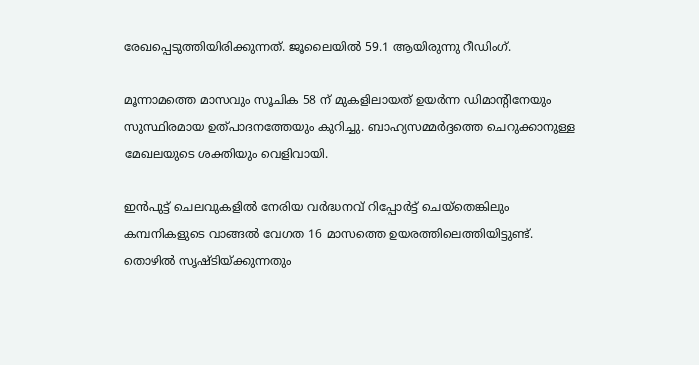രേഖപ്പെടുത്തിയിരിക്കുന്നത്. ജൂലൈയില്‍ 59.1 ആയിരുന്നു റീഡിംഗ്.

മൂന്നാമത്തെ മാസവും സൂചിക 58 ന് മുകളിലായത് ഉയര്‍ന്ന ഡിമാന്റിനേയും സുസ്ഥിരമായ ഉത്പാദനത്തേയും കുറിച്ചു. ബാഹ്യസമ്മര്‍ദ്ദത്തെ ചെറുക്കാനുള്ള മേഖലയുടെ ശക്തിയും വെളിവായി.

ഇന്‍പുട്ട് ചെലവുകളില്‍ നേരിയ വര്‍ദ്ധനവ് റിപ്പോര്‍ട്ട് ചെയ്‌തെങ്കിലും  കമ്പനികളുടെ വാങ്ങല്‍ വേഗത 16 മാസത്തെ ഉയരത്തിലെത്തിയിട്ടുണ്ട്. തൊഴില്‍ സൃഷ്ടിയ്ക്കുന്നതും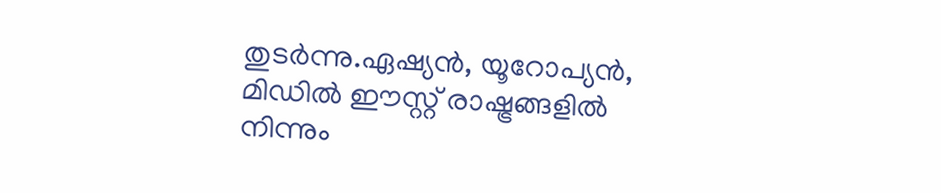തുടര്‍ന്നു.ഏഷ്യന്‍, യൂറോപ്യന്‍, മിഡില്‍ ഈസ്റ്റ് രാഷ്ട്രങ്ങളില്‍ നിന്നും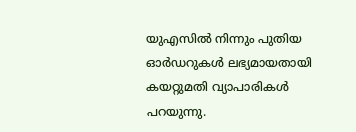യുഎസില്‍ നിന്നും പുതിയ ഓര്‍ഡറുകള്‍ ലഭ്യമായതായി കയറ്റുമതി വ്യാപാരികള്‍ പറയുന്നു.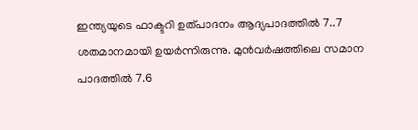ഇന്ത്യയുടെ ഫാക്ടറി ഉത്പാദനം ആദ്യപാദത്തില്‍ 7..7 ശതമാനമായി ഉയര്‍ന്നിരുന്നു. മുന്‍വര്‍ഷത്തിലെ സമാന പാദത്തില്‍ 7.6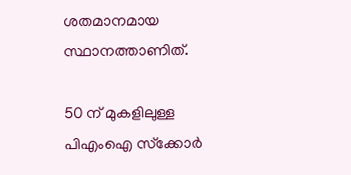ശതമാനമായ സ്ഥാനത്താണിത്.

50 ന് മുകളിലുള്ള പിഎംഐ സ്‌ക്കോര്‍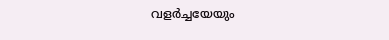വളര്‍ച്ചയേയും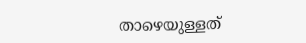താഴെയുള്ളത്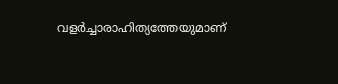വളര്‍ച്ചാരാഹിത്യത്തേയുമാണ്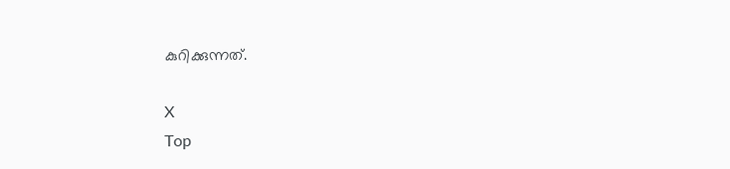കുറിക്കുന്നത്.

X
Top